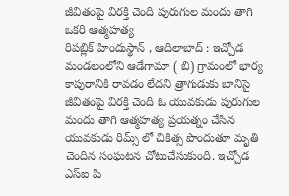జీవితంపై విరక్తి చెంది పురుగుల మందు తాగి ఒకరి ఆత్మహత్య
రిపబ్లిక్ హిందుస్థాన్ , ఆదిలాబాద్ : ఇచ్చోడ మండలంలోని ఆడేగామా ( బి) గ్రామంలో భార్య కాపురానికి రావడం లేదని త్రాగుడుకు బానిసై జీవితంపై విరక్తి చెంది ఓ యువకుడు పురుగుల మందు తాగి ఆత్మహత్య ప్రయత్నం చేసిన యువకుడు రిమ్స్ లో చికిత్స పొందుతూ మృతి చెందిన సంఘటన చోటుచేసుకుంది. ఇచ్చోడ ఎస్ఐ పి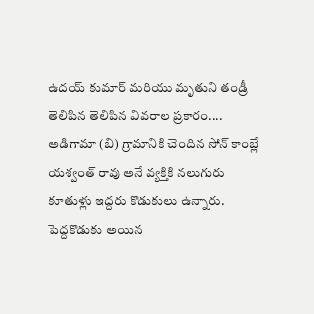ఉదయ్ కుమార్ మరియు మృతుని తండ్రీ తెలిపిన తెలిపిన వివరాల ప్రకారం.... అడిగామా (బి) గ్రామానికి చెందిన సోన్ కాంబ్లే యశ్వంత్ రావు అనే వ్యక్తికి నలుగురు కూతుళ్లు ఇద్దరు కొడుకులు ఉన్నారు. పెద్దకొడుకు అయిన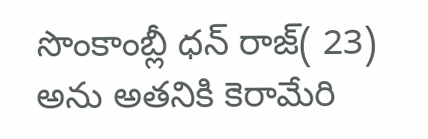సొంకాంబ్లీ ధన్ రాజ్( 23) అను అతనికి కెరామేరి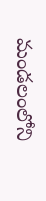మండలంలోని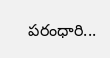పరంధారి...